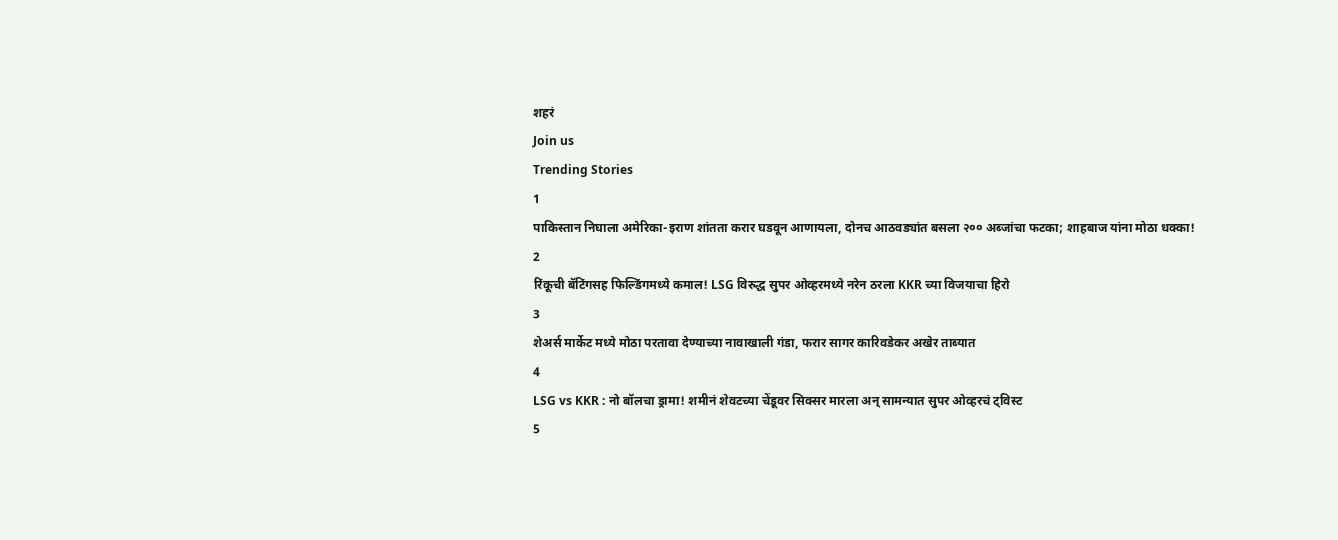शहरं
Join us
Trending Stories
1
पाकिस्तान निघाला अमेरिका-इराण शांतता करार घडवून आणायला, दोनच आठवड्यांत बसला २०० अब्जांचा फटका; शाहबाज यांना मोठा धक्का!
2
रिंकूची बॅटिंगसह फिल्डिंगमध्ये कमाल! LSG विरुद्ध सुपर ओव्हरमध्ये नरेन ठरला KKR च्या विजयाचा हिरो
3
शेअर्स मार्केट मध्ये मोठा परतावा देण्याच्या नावाखाली गंडा, फरार सागर कारिवडेकर अखेर ताब्यात
4
LSG vs KKR : नो बॉलचा ड्रामा! शमीनं शेवटच्या चेंडूवर सिक्सर मारला अन् सामन्यात सुपर ओव्हरचं ट्विस्ट
5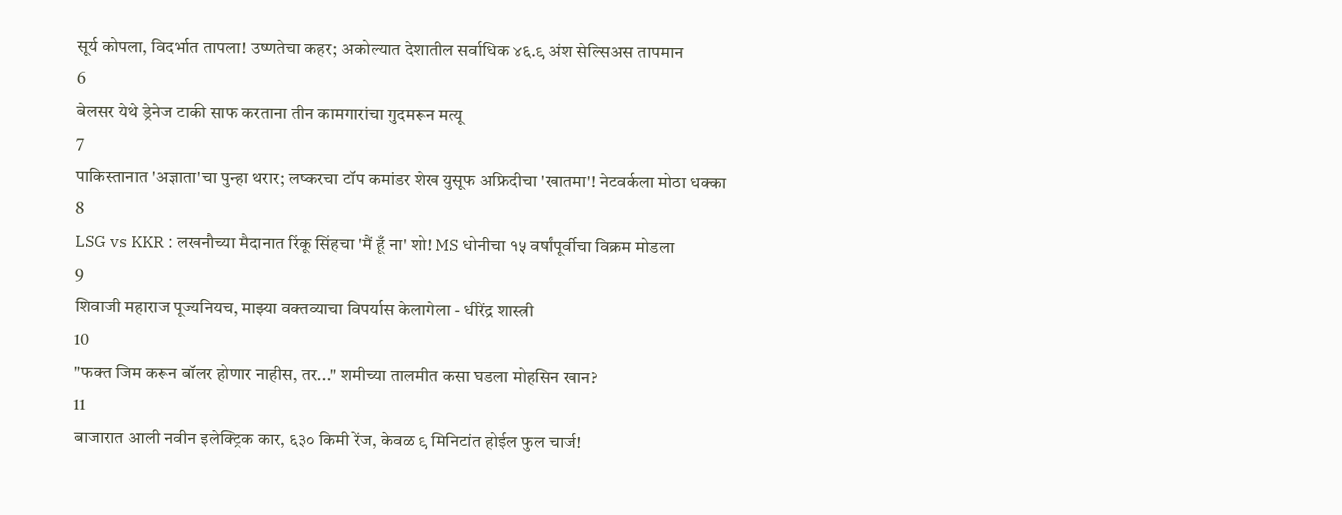सूर्य कोपला, विदर्भात तापला! उष्णतेचा कहर; अकोल्यात देशातील सर्वाधिक ४६.९ अंश सेल्सिअस तापमान
6
बेलसर येथे ड्रेनेज टाकी साफ करताना तीन कामगारांचा गुदमरून मत्यू
7
पाकिस्तानात 'अज्ञाता'चा पुन्हा थरार; लष्करचा टॉप कमांडर शेख युसूफ अफ्रिदीचा 'खातमा'! नेटवर्कला मोठा धक्का
8
LSG vs KKR : लखनौच्या मैदानात रिंकू सिंहचा 'मैं हूँ ना' शो! MS धोनीचा १५ वर्षांपूर्वीचा विक्रम मोडला
9
शिवाजी महाराज पूज्यनियच, माझ्या वक्तव्याचा विपर्यास केलागेला - धीरेंद्र शास्त्री
10
"फक्त जिम करून बॉलर होणार नाहीस, तर..." शमीच्या तालमीत कसा घडला मोहसिन खान?
11
बाजारात आली नवीन इलेक्ट्रिक कार, ६३० किमी रेंज, केवळ ९ मिनिटांत होईल फुल चार्ज!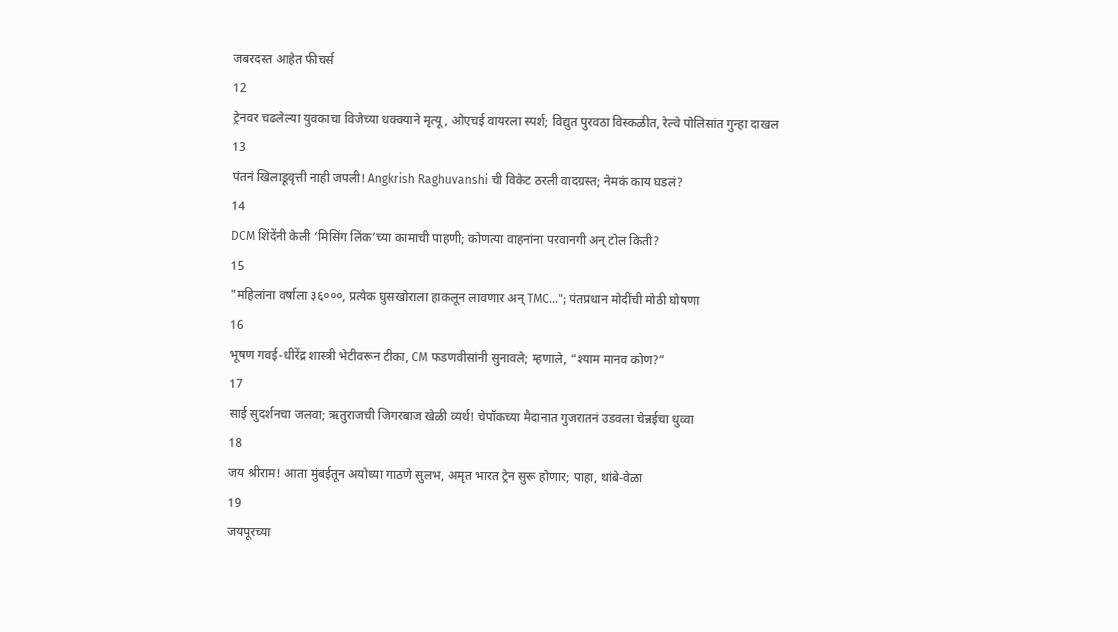जबरदस्त आहेत फीचर्स
12
ट्रेनवर चढलेल्या युवकाचा विजेच्या धक्क्याने मृत्यू, ओएचई वायरला स्पर्श; विद्युत पुरवठा विस्कळीत, रेल्वे पोलिसांत गुन्हा दाखल
13
पंतनं खिलाडूवृत्ती नाही जपली! Angkrish Raghuvanshi ची विकेट ठरली वादग्रस्त; नेमकं काय घडलं?
14
DCM शिंदेंनी केली ‘मिसिंग लिंक’च्या कामाची पाहणी; कोणत्या वाहनांना परवानगी अन् टोल किती?
15
"महिलांना वर्षाला ३६०००, प्रत्येक घुसखोराला हाकलून लावणार अन् TMC..."; पंतप्रधान मोदींची मोठी घोषणा
16
भूषण गवई-धीरेंद्र शास्त्री भेटीवरून टीका, CM फडणवीसांनी सुनावले; म्हणाले, “श्याम मानव कोण?”
17
साई सुदर्शनचा जलवा; ऋतुराजची जिगरबाज खेळी व्यर्थ! चेपॉकच्या मैदानात गुजरातनं उडवला चेन्नईचा धुव्वा
18
जय श्रीराम! आता मुंबईतून अयोध्या गाठणे सुलभ, अमृत भारत ट्रेन सुरू होणार; पाहा, थांबे-वेळा
19
जयपूरच्या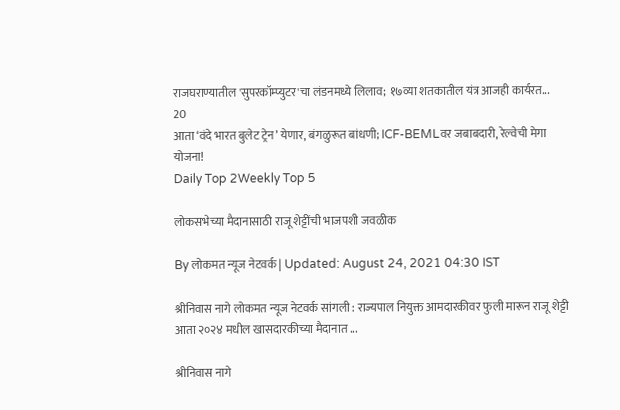राजघराण्यातील 'सुपरकॉम्प्युटर'चा लंडनमध्ये लिलाव; १७व्या शतकातील यंत्र आजही कार्यरत...
20
आता ‘वंदे भारत बुलेट ट्रेन’ येणार, बंगळुरूत बांधणी; ICF-BEMLवर जबाबदारी, रेल्वेची मेगा योजना!
Daily Top 2Weekly Top 5

लोकसभेच्या मैदानासाठी राजू शेट्टींची भाजपशी जवळीक

By लोकमत न्यूज नेटवर्क | Updated: August 24, 2021 04:30 IST

श्रीनिवास नागे लोकमत न्यूज नेटवर्क सांगली : राज्यपाल नियुक्त आमदारकीवर फुली मारून राजू शेट्टी आता २०२४ मधील खासदारकीच्या मैदानात ...

श्रीनिवास नागे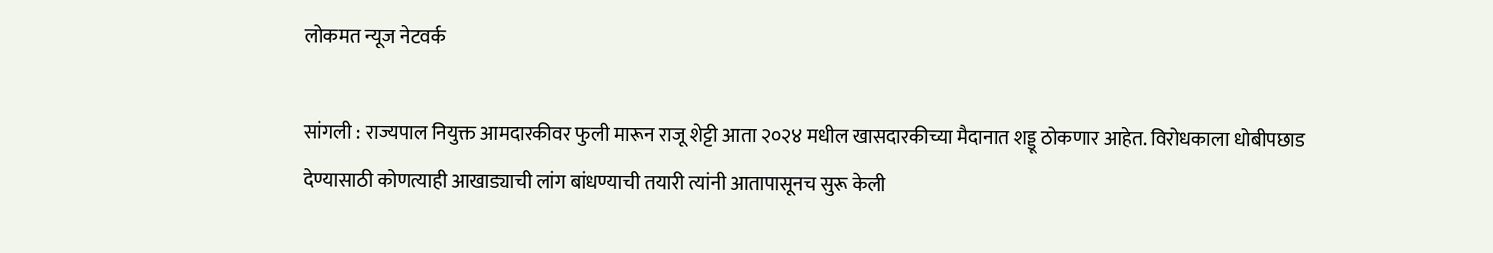लोकमत न्यूज नेटवर्क

सांगली : राज्यपाल नियुक्त आमदारकीवर फुली मारून राजू शेट्टी आता २०२४ मधील खासदारकीच्या मैदानात शड्डू ठोकणार आहेत. विरोधकाला धोबीपछाड देण्यासाठी कोणत्याही आखाड्याची लांग बांधण्याची तयारी त्यांनी आतापासूनच सुरू केली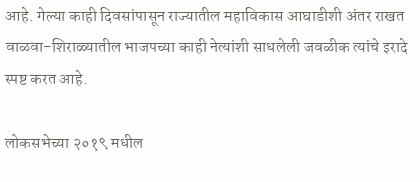आहे. गेल्या काही दिवसांपासून राज्यातील महाविकास आघाडीशी अंतर राखत वाळवा-शिराळ्यातील भाजपच्या काही नेत्यांशी साधलेली जवळीक त्यांचे इरादे स्पष्ट करत आहे.

लोकसभेच्या २०१९ मधील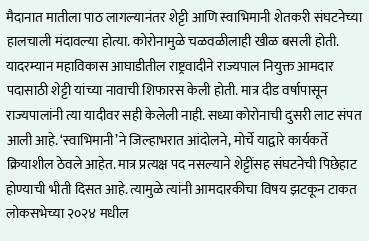मैदानात मातीला पाठ लागल्यानंतर शेट्टी आणि स्वाभिमानी शेतकरी संघटनेच्या हालचाली मंदावल्या होत्या. कोरोनामुळे चळवळीलाही खीळ बसली होती. यादरम्यान महाविकास आघाडीतील राष्ट्रवादीने राज्यपाल नियुक्त आमदार पदासाठी शेट्टी यांच्या नावाची शिफारस केली होती. मात्र दीड वर्षापासून राज्यपालांनी त्या यादीवर सही केलेली नाही. सध्या कोरोनाची दुसरी लाट संपत आली आहे. ‘स्वाभिमानी’ने जिल्हाभरात आंदोलने, मोर्चे याद्वारे कार्यकर्ते क्रियाशील ठेवले आहेत. मात्र प्रत्यक्ष पद नसल्याने शेट्टींसह संघटनेची पिछेहाट होण्याची भीती दिसत आहे. त्यामुळे त्यांनी आमदारकीचा विषय झटकून टाकत लोकसभेच्या २०२४ मधील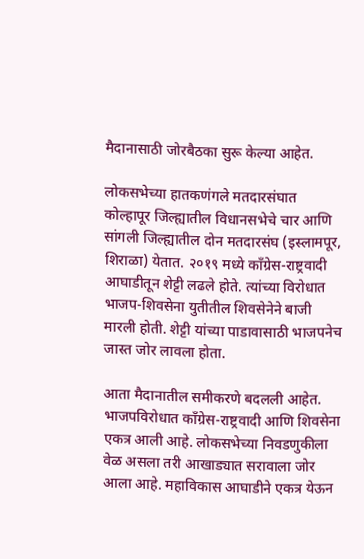मैदानासाठी जोरबैठका सुरू केल्या आहेत.

लोकसभेच्या हातकणंगले मतदारसंघात कोल्हापूर जिल्ह्यातील विधानसभेचे चार आणि सांगली जिल्ह्यातील दोन मतदारसंघ (इस्लामपूर, शिराळा) येतात. २०१९ मध्ये काँग्रेस-राष्ट्रवादी आघाडीतून शेट्टी लढले होते. त्यांच्या विरोधात भाजप-शिवसेना युतीतील शिवसेनेने बाजी मारली होती. शेट्टी यांच्या पाडावासाठी भाजपनेच जास्त जोर लावला होता.

आता मैदानातील समीकरणे बदलली आहेत. भाजपविरोधात काँग्रेस-राष्ट्रवादी आणि शिवसेना एकत्र आली आहे. लोकसभेच्या निवडणुकीला वेळ असला तरी आखाड्यात सरावाला जोर आला आहे. महाविकास आघाडीने एकत्र येऊन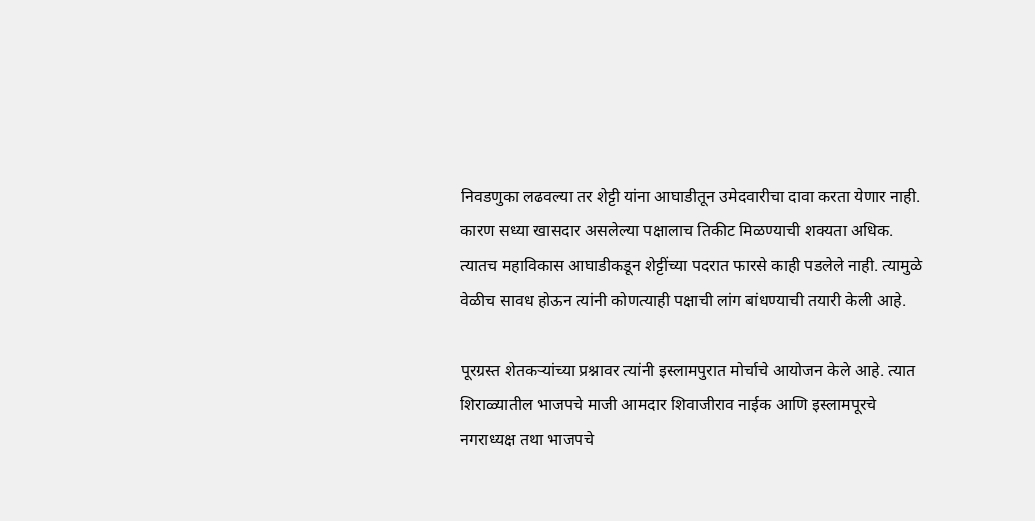निवडणुका लढवल्या तर शेट्टी यांना आघाडीतून उमेदवारीचा दावा करता येणार नाही. कारण सध्या खासदार असलेल्या पक्षालाच तिकीट मिळण्याची शक्यता अधिक. त्यातच महाविकास आघाडीकडून शेट्टींच्या पदरात फारसे काही पडलेले नाही. त्यामुळे वेळीच सावध होऊन त्यांनी कोणत्याही पक्षाची लांग बांधण्याची तयारी केली आहे.

पूरग्रस्त शेतकऱ्यांच्या प्रश्नावर त्यांनी इस्लामपुरात मोर्चाचे आयोजन केले आहे. त्यात शिराळ्यातील भाजपचे माजी आमदार शिवाजीराव नाईक आणि इस्लामपूरचे नगराध्यक्ष तथा भाजपचे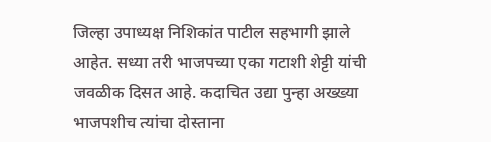जिल्हा उपाध्यक्ष निशिकांत पाटील सहभागी झाले आहेत. सध्या तरी भाजपच्या एका गटाशी शेट्टी यांची जवळीक दिसत आहे. कदाचित उद्या पुन्हा अख्ख्या भाजपशीच त्यांचा दोस्ताना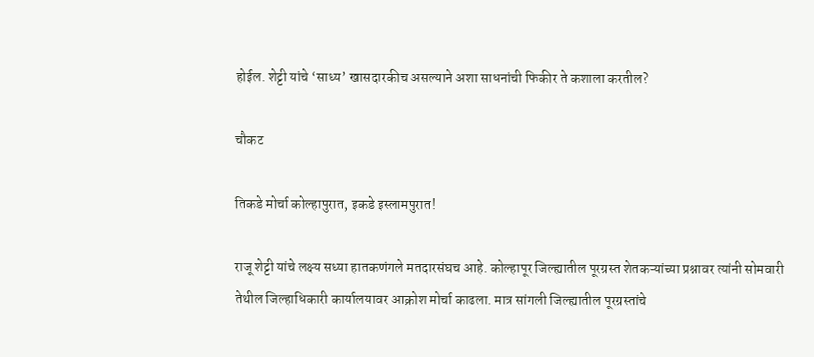होईल. शेट्टी यांचे ‘साध्य’ खासदारकीच असल्याने अशा साधनांची फिकीर ते कशाला करतील?

चौकट

तिकडे मोर्चा कोल्हापुरात, इकडे इस्लामपुरात!

राजू शेट्टी यांचे लक्ष्य सध्या हातकणंगले मतदारसंघच आहे. कोल्हापूर जिल्ह्यातील पूरग्रस्त शेतकऱ्यांच्या प्रश्नावर त्यांनी सोमवारी तेथील जिल्हाधिकारी कार्यालयावर आक्रोश मोर्चा काढला. मात्र सांगली जिल्ह्यातील पूरग्रस्तांचे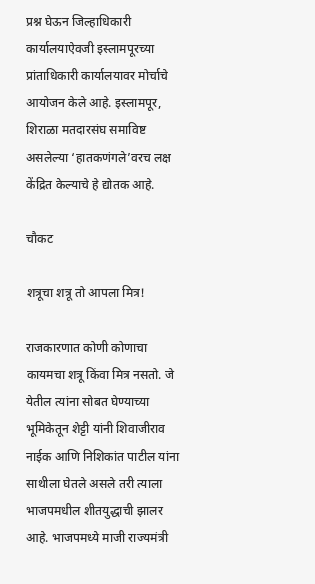प्रश्न घेऊन जिल्हाधिकारी कार्यालयाऐवजी इस्लामपूरच्या प्रांताधिकारी कार्यालयावर मोर्चाचे आयोजन केले आहे. इस्लामपूर, शिराळा मतदारसंघ समाविष्ट असलेल्या ‘हातकणंगले’वरच लक्ष केंद्रित केल्याचे हे द्योतक आहे.

चौकट

शत्रूचा शत्रू तो आपला मित्र!

राजकारणात कोणी कोणाचा कायमचा शत्रू किंवा मित्र नसतो. जे येतील त्यांना सोबत घेण्याच्या भूमिकेतून शेट्टी यांनी शिवाजीराव नाईक आणि निशिकांत पाटील यांना साथीला घेतले असले तरी त्याला भाजपमधील शीतयुद्धाची झालर आहे. भाजपमध्ये माजी राज्यमंत्री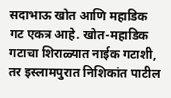सदाभाऊ खोत आणि महाडिक गट एकत्र आहे. खोत-महाडिक गटाचा शिराळ्यात नाईक गटाशी, तर इस्लामपुरात निशिकांत पाटील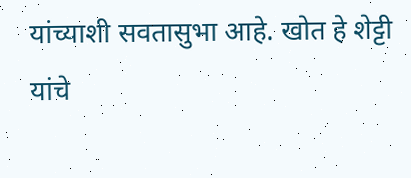यांच्याशी सवतासुभा आहे. खोत हे शेट्टी यांचे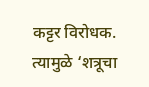कट्टर विरोधक. त्यामुळे ‘शत्रूचा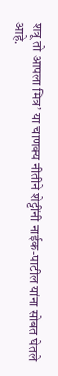शत्रू तो आपला मित्र’ या चाणक्य नीतीने शेट्टींनी नाईक-पाटील यांना सोबत घेतले आहे.